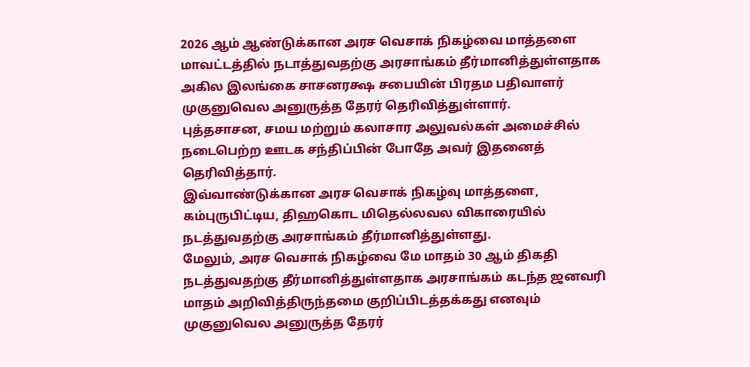2026 ஆம் ஆண்டுக்கான அரச வெசாக் நிகழ்வை மாத்தளை மாவட்டத்தில் நடாத்துவதற்கு அரசாங்கம் தீர்மானித்துள்ளதாக அகில இலங்கை சாசனரக்ஷ சபையின் பிரதம பதிவாளர் முகுனுவெல அனுருத்த தேரர் தெரிவித்துள்ளார்.
புத்தசாசன, சமய மற்றும் கலாசார அலுவல்கள் அமைச்சில் நடைபெற்ற ஊடக சந்திப்பின் போதே அவர் இதனைத் தெரிவித்தார்.
இவ்வாண்டுக்கான அரச வெசாக் நிகழ்வு மாத்தளை, கம்புருபிட்டிய, திஹகொட மிதெல்லவல விகாரையில் நடத்துவதற்கு அரசாங்கம் தீர்மானித்துள்ளது.
மேலும், அரச வெசாக் நிகழ்வை மே மாதம் 30 ஆம் திகதி நடத்துவதற்கு தீர்மானித்துள்ளதாக அரசாங்கம் கடந்த ஜனவரி மாதம் அறிவித்திருந்தமை குறிப்பிடத்தக்கது எனவும் முகுனுவெல அனுருத்த தேரர்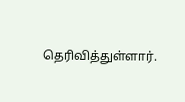தெரிவித்துள்ளார்.